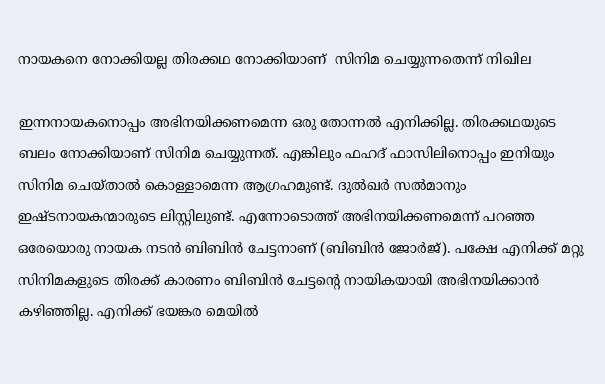നായകനെ നോക്കിയല്ല തിരക്കഥ നോക്കിയാണ്  സിനിമ ചെയ്യുന്നതെന്ന് നിഖില

ഇന്നനായകനൊപ്പം അഭിനയിക്കണമെന്ന ഒരു തോന്നല്‍ എനിക്കില്ല. തിരക്കഥയുടെ ബലം നോക്കിയാണ് സിനിമ ചെയ്യുന്നത്. എങ്കിലും ഫഹദ് ഫാസിലിനൊപ്പം ഇനിയും സിനിമ ചെയ്താല്‍ കൊള്ളാമെന്ന ആഗ്രഹമുണ്ട്. ദുല്‍ഖര്‍ സല്‍മാനും ഇഷ്ടനായകന്മാരുടെ ലിസ്റ്റിലുണ്ട്. എന്നോടൊത്ത് അഭിനയിക്കണമെന്ന് പറഞ്ഞ ഒരേയൊരു നായക നടന്‍ ബിബിന്‍ ചേട്ടനാണ് (ബിബിന്‍ ജോര്‍ജ്). പക്ഷേ എനിക്ക് മറ്റു സിനിമകളുടെ തിരക്ക് കാരണം ബിബിന്‍ ചേട്ടന്‍റെ നായികയായി അഭിനയിക്കാന്‍ കഴിഞ്ഞില്ല. എനിക്ക് ഭയങ്കര മെയില്‍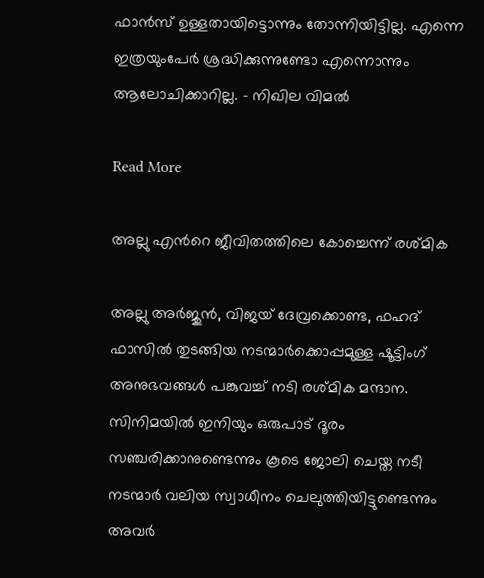ഫാന്‍സ് ഉള്ളതായിട്ടൊന്നും തോന്നിയിട്ടില്ല. എന്നെ ഇത്രയുംപേര്‍ ശ്രദ്ധിക്കുന്നുണ്ടോ എന്നൊന്നും ആലോചിക്കാറില്ല. – നിഖില വിമല്‍

Read More

അല്ലു എന്‍റെ ജീവിതത്തിലെ കോച്ചെന്ന് രശ്മിക

അല്ലു അര്‍ജുന്‍, വിജയ് ദേവ്രക്കൊണ്ട, ഫഹദ് ഫാസില്‍ തുടങ്ങിയ നടന്മാര്‍ക്കൊപ്പമുള്ള ഷൂട്ടിംഗ് അനുഭവങ്ങള്‍ പങ്കുവച്ച് നടി രശ്മിക മന്ദാന. സിനിമയില്‍ ഇനിയും ഒരുപാട് ദൂരം സഞ്ചരിക്കാനുണ്ടെന്നും കൂടെ ജോലി ചെയ്ത നടീ നടന്മാര്‍ വലിയ സ്വാധീനം ചെലുത്തിയിട്ടുണ്ടെന്നും അവര്‍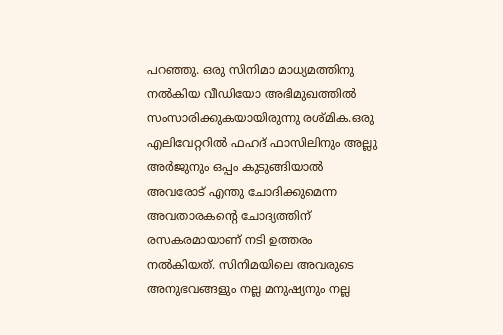പറഞ്ഞു. ഒരു സിനിമാ മാധ്യമത്തിനു നല്‍കിയ വീഡിയോ അഭിമുഖത്തില്‍ സംസാരിക്കുകയായിരുന്നു രശ്മിക.ഒരു എലിവേറ്ററില്‍ ഫഹദ് ഫാസിലിനും അല്ലു അര്‍ജുനും ഒപ്പം കുടുങ്ങിയാല്‍ അവരോട് എന്തു ചോദിക്കുമെന്ന അവതാരകന്‍റെ ചോദ്യത്തിന് രസകരമായാണ് നടി ഉത്തരം നല്‍കിയത്. സിനിമയിലെ അവരുടെ അനുഭവങ്ങളും നല്ല മനുഷ്യനും നല്ല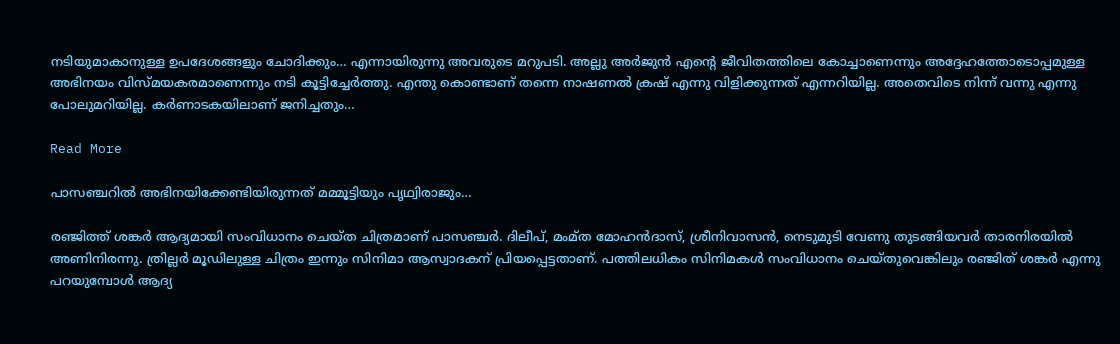നടിയുമാകാനുള്ള ഉപദേശങ്ങളും ചോദിക്കും… എന്നായിരുന്നു അവരുടെ മറുപടി. അല്ലു അര്‍ജുന്‍ എന്‍റെ ജീവിതത്തിലെ കോച്ചാണെന്നും അദ്ദേഹത്തോടൊപ്പമുള്ള അഭിനയം വിസ്മയകരമാണെന്നും നടി കൂട്ടിച്ചേര്‍ത്തു. എന്തു കൊണ്ടാണ് തന്നെ നാഷണല്‍ ക്രഷ് എന്നു വിളിക്കുന്നത് എന്നറിയില്ല. അതെവിടെ നിന്ന് വന്നു എന്നു പോലുമറിയില്ല. കര്‍ണാടകയിലാണ് ജനിച്ചതും…

Read More

പാസഞ്ചറിൽ അഭിനയിക്കേണ്ടിയിരുന്നത് മമ്മൂട്ടിയും പൃഥ്വിരാജും…

രഞ്ജിത്ത് ശങ്കർ ആദ്യമായി സംവിധാനം ചെയ്ത ചിത്രമാണ് പാസഞ്ചർ. ദിലീപ്, മംമ്ത മോഹൻദാസ്, ശ്രീനിവാസൻ, നെടുമുടി വേണു തുടങ്ങിയവർ താരനിരയിൽ അണിനിരന്നു. ത്രില്ലർ മൂഡിലുള്ള ചിത്രം ഇന്നും സിനിമാ ആസ്വാദകന് പ്രിയപ്പെട്ടതാണ്. പത്തിലധികം സിനിമകൾ സംവിധാനം ചെയ്തുവെങ്കിലും രഞ്ജിത് ശങ്കർ എന്നു പറയുമ്പോൾ ആദ്യ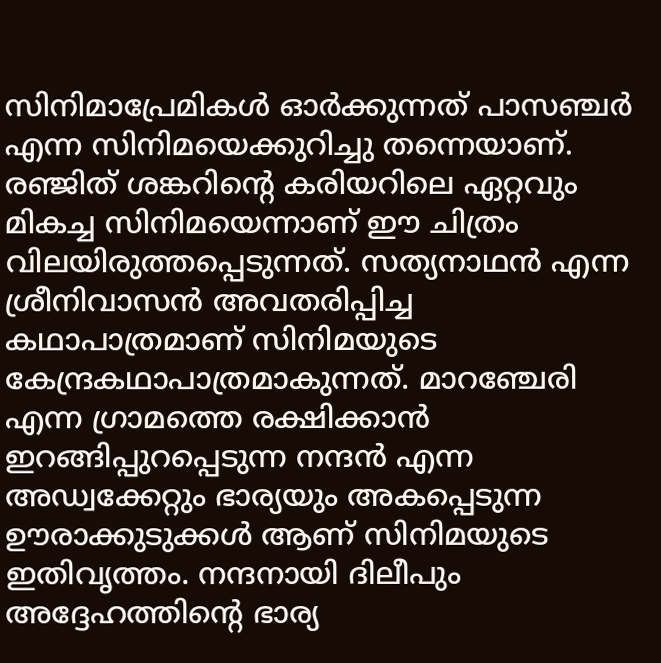സിനിമാപ്രേമികൾ ഓർക്കുന്നത് പാസഞ്ചർ എന്ന സിനിമയെക്കുറിച്ചു തന്നെയാണ്. രഞ്ജിത് ശങ്കറിന്‍റെ കരിയറിലെ ഏറ്റവും മികച്ച സിനിമയെന്നാണ് ഈ ചിത്രം വിലയിരുത്തപ്പെടുന്നത്. സത്യനാഥൻ എന്ന ശ്രീനിവാസൻ അവതരിപ്പിച്ച കഥാപാത്രമാണ് സിനിമയുടെ കേന്ദ്രകഥാപാത്രമാകുന്നത്. മാറഞ്ചേരി എന്ന ഗ്രാമത്തെ രക്ഷിക്കാൻ ഇറങ്ങിപ്പുറപ്പെടുന്ന നന്ദൻ എന്ന അഡ്വക്കേറ്റും ഭാര്യയും അകപ്പെടുന്ന ഊരാക്കുടുക്കൾ ആണ് സിനിമയുടെ ഇതിവൃത്തം. നന്ദനായി ദിലീപും അദ്ദേഹത്തിന്‍റെ ഭാര്യ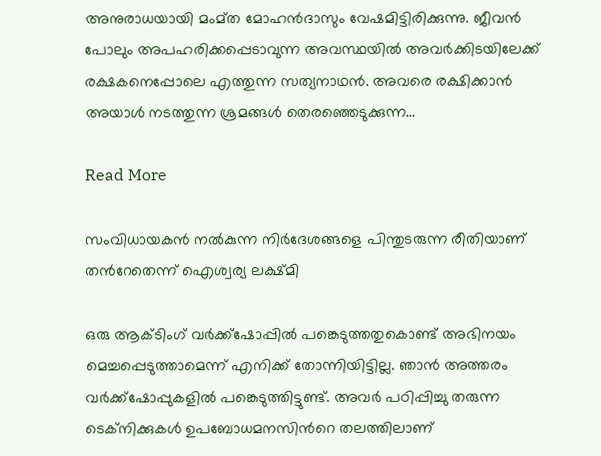അനുരാധയായി മംമ്ത മോഹൻദാസും വേഷമിട്ടിരിക്കുന്നു. ജീവൻ പോലും അപഹരിക്കപ്പെടാവുന്ന അവസ്ഥയിൽ അവർക്കിടയിലേക്ക് രക്ഷകനെപ്പോലെ എത്തുന്ന സത്യനാഥൻ. അവരെ രക്ഷിക്കാൻ അയാൾ നടത്തുന്ന ശ്രമങ്ങൾ തെരഞ്ഞെടുക്കുന്ന…

Read More

സംവിധായകൻ നൽകുന്ന നിർദേശങ്ങളെ പിന്തുടരുന്ന രീതിയാണ് തന്‍റേതെന്ന് ഐശ്വര്യ ലക്ഷ്മി

ഒരു ആക്ടിംഗ് വർക്ക്ഷോപ്പിൽ പങ്കെടുത്തതുകൊണ്ട് അഭിനയം മെച്ചപ്പെടുത്താമെന്ന് എനിക്ക് തോന്നിയിട്ടില്ല. ഞാൻ അത്തരം വർക്ക്ഷോപ്പുകളിൽ പങ്കെടുത്തിട്ടുണ്ട്. അവർ പഠിപ്പിച്ചു തരുന്ന ടെക്നിക്കുകൾ ഉപബോധമനസിന്‍റെ തലത്തിലാണ്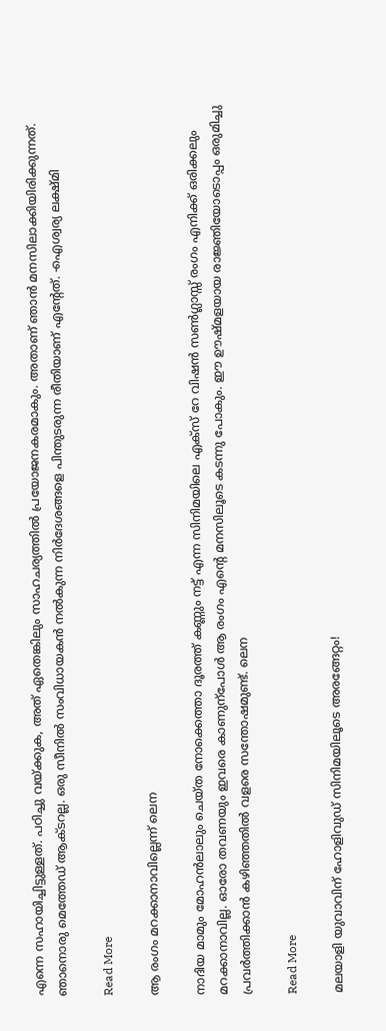എന്നെ സഹായിച്ചിട്ടുള്ളത്. പഠിച്ചു വയ്ക്കുക, അത് ഏതെങ്കിലും സാഹചര്യത്തിൽ പ്രയോജനകരമാകും. അതാണ് ഞാൻ മനസിലാക്കിയിരിക്കുന്നത്. ഞാനൊരു മെത്തേഡ് ആക്ടറല്ല. ഒരു സീനിൽ സംവിധായകൻ നൽകുന്ന നിർദേശങ്ങളെ പിന്തുടരുന്ന രീതിയാണ് എന്‍റേത്. -ഐശ്വര്യ ലക്ഷ്മി

Read More

ആ രംഗം മറക്കാനാവില്ലെന്ന് ലെന

നാദിയ മാമും മോഹന്‍ലാലും ചെയ്ത നോക്കെത്താ ദൂരത്ത് കണ്ണും നട്ട് എന്ന സിനിമയിലെ എക്സ് റേ വിഷന്‍ സണ്‍ഗ്ലാസ്സ് രംഗം എനിക്ക് ഒരിക്കലും മറക്കാനാവില്ല. ഓരോ തവണയും ഇവരെ കാണുന്പോള്‍ ആ രംഗം എന്‍റെ മനസിലൂടെ കടന്നു പോകും. ഈ ഊഷ്‌മളയായ രാജ്ഞിയോടൊപ്പം ഒരുമിച്ചു പ്രവര്‍ത്തിക്കാന്‍ കഴിഞ്ഞതില്‍ വളരെ സന്തോഷമുണ്ട്. ലെന

Read More

മലയാളി യുവാവിന് ഹോളിവുഡ് സിനിമയിലൂടെ അരങ്ങേറ്റം!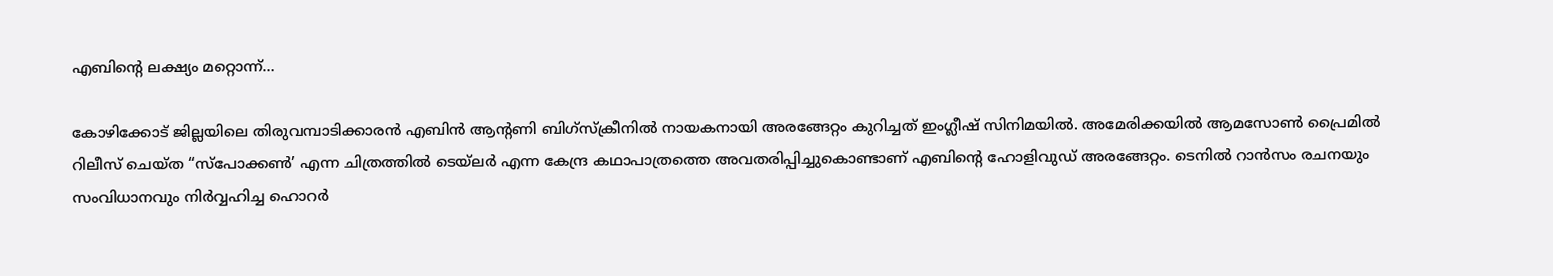എബിന്‍റെ ലക്ഷ്യം മറ്റൊന്ന്…

കോഴിക്കോട് ജില്ലയിലെ തിരുവമ്പാടിക്കാരൻ എബിൻ ആന്‍റണി ബിഗ്സ്ക്രീനിൽ നായകനായി അരങ്ങേറ്റം കുറിച്ചത് ഇംഗ്ലീഷ് സിനിമയിൽ. അമേരിക്കയിൽ ആമസോൺ പ്രൈമിൽ റിലീസ് ചെയ്ത “സ്പോക്കൺ’ എന്ന ചിത്രത്തിൽ ടെയ്‌ലർ എന്ന കേന്ദ്ര കഥാപാത്രത്തെ അവതരിപ്പിച്ചുകൊണ്ടാണ് എബിന്‍റെ ഹോളിവുഡ് അരങ്ങേറ്റം. ടെനിൽ റാൻസം രചനയും സംവിധാനവും നിർവ്വഹിച്ച ഹൊറർ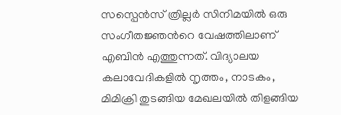സസ്പെൻസ് ത്രില്ലർ സിനിമയിൽ ഒരു സംഗീതജ്ഞന്‍റെ വേഷത്തിലാണ് എബിൻ എത്തുന്നത്. വിദ്യാലയ കലാവേദികളിൽ നൃത്തം, നാടകം, മിമിക്രി തുടങ്ങിയ മേഖലയിൽ തിളങ്ങിയ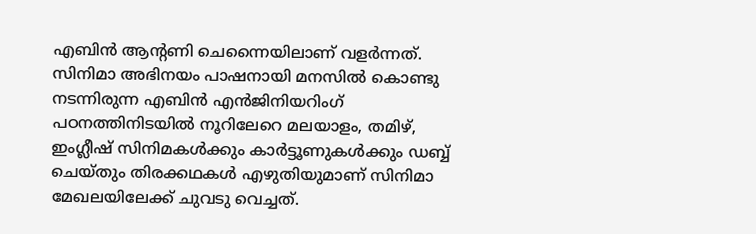എബിന്‍ ആന്‍റണി ചെന്നൈയിലാണ് വളർന്നത്. സിനിമാ അഭിനയം പാഷനായി മനസിൽ കൊണ്ടു നടന്നിരുന്ന എബിൻ എൻജിനിയറിംഗ് പഠനത്തിനിടയിൽ നൂറിലേറെ മലയാളം, തമിഴ്, ഇംഗ്ലീഷ് സിനിമകൾക്കും കാർട്ടൂണുകൾക്കും ഡബ്ബ് ചെയ്തും തിരക്കഥകൾ എഴുതിയുമാണ് സിനിമാ മേഖലയിലേക്ക് ചുവടു വെച്ചത്.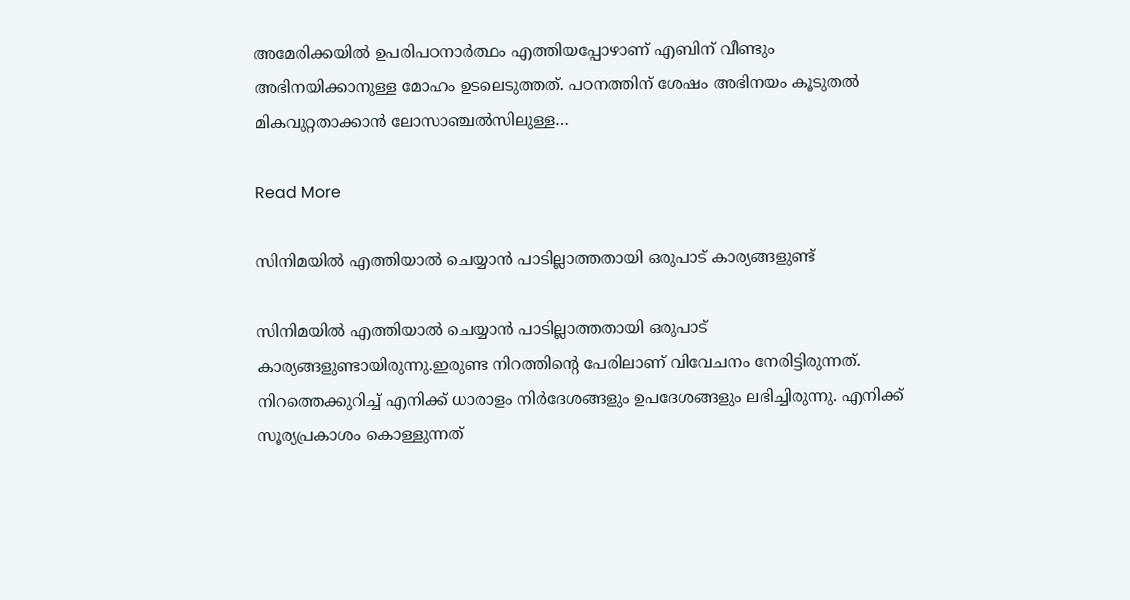അമേരിക്കയിൽ ഉപരിപഠനാർത്ഥം എത്തിയപ്പോഴാണ് എബിന് വീണ്ടും അഭിനയിക്കാനുള്ള മോഹം ഉടലെടുത്തത്. പഠനത്തിന് ശേഷം അഭിനയം കൂടുതൽ മികവുറ്റതാക്കാൻ ലോസാഞ്ചൽസിലുള്ള…

Read More

സിനിമയില്‍ എത്തിയാല്‍ ചെയ്യാന്‍ പാടില്ലാത്തതായി ഒരുപാട് കാര്യങ്ങളുണ്ട്

സിനിമയില്‍ എത്തിയാല്‍ ചെയ്യാന്‍ പാടില്ലാത്തതായി ഒരുപാട് കാര്യങ്ങളുണ്ടായിരുന്നു.ഇരുണ്ട നിറത്തിന്‍റെ പേരിലാണ് വിവേചനം നേരിട്ടിരുന്നത്. നിറത്തെക്കുറിച്ച്‌ എനിക്ക് ധാരാളം നിര്‍ദേശങ്ങളും ഉപദേശങ്ങളും ലഭിച്ചിരുന്നു. എനിക്ക് സൂര്യപ്രകാശം കൊള്ളുന്നത്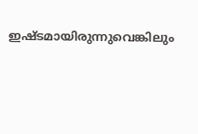ഇഷ്ടമായിരുന്നുവെങ്കിലും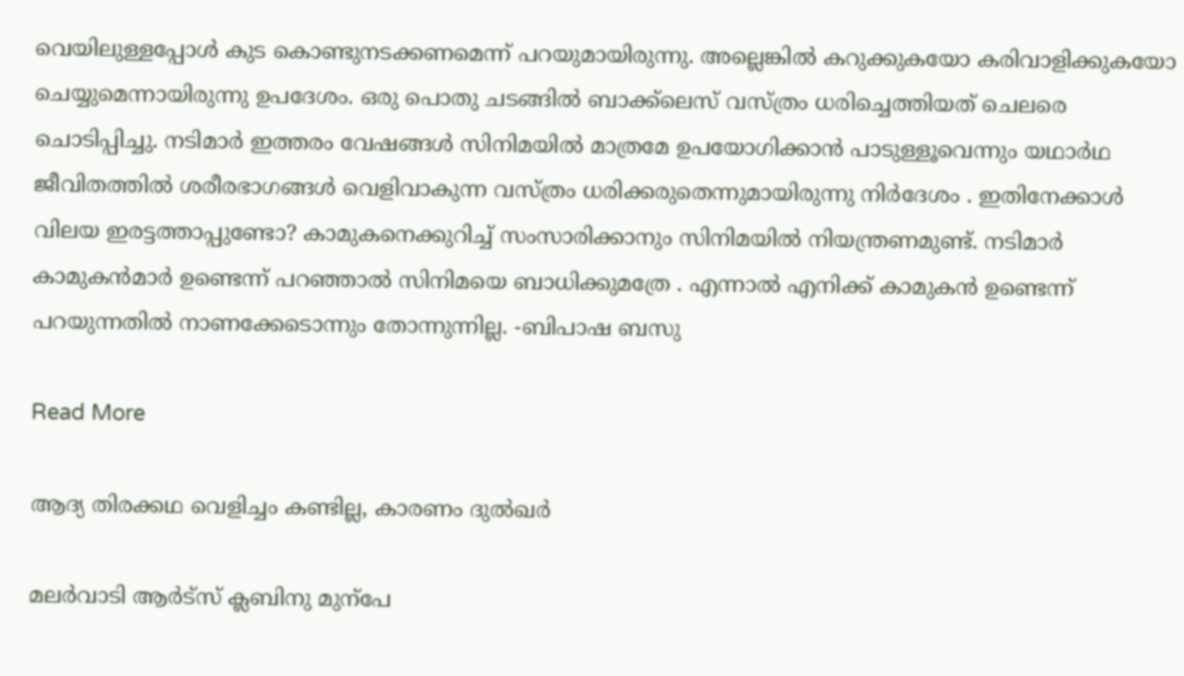വെയിലുള്ളപ്പോള്‍ കുട കൊണ്ടുനടക്കണമെന്ന് പറയുമായിരുന്നു. അല്ലെങ്കില്‍ കറുക്കുകയോ കരിവാളിക്കുകയോ ചെയ്യുമെന്നായിരുന്നു ഉപദേശം. ഒരു പൊതു ചടങ്ങില്‍ ബാക്ക്‌ലെസ് വസ്ത്രം ധരിച്ചെത്തിയത് ചെലരെ ചൊടിപ്പിച്ചു. നടിമാര്‍ ഇത്തരം വേഷങ്ങള്‍ സിനിമയില്‍ മാത്രമേ ഉപയോഗിക്കാന്‍ പാടുള്ളൂവെന്നും യഥാര്‍ഥ ജീവിതത്തില്‍ ശരീരഭാഗങ്ങള്‍ വെളിവാകുന്ന വസ്ത്രം ധരിക്കരുതെന്നുമായിരുന്നു നിര്‍ദേശം . ഇതിനേക്കാള്‍ വിലയ ഇരട്ടത്താപ്പുണ്ടോ? കാമുകനെക്കുറിച്ച്‌ സംസാരിക്കാനും സിനിമയില്‍ നിയന്ത്രണമുണ്ട്. നടിമാര്‍ കാമുകന്‍മാര്‍ ഉണ്ടെന്ന് പറഞ്ഞാല്‍ സിനിമയെ ബാധിക്കുമത്രേ . എന്നാല്‍ എനിക്ക് കാമുകന്‍ ഉണ്ടെന്ന് പറയുന്നതില്‍ നാണക്കേടൊന്നും തോന്നുന്നില്ല. -ബിപാഷ ബസു

Read More

ആദ്യ തിരക്കഥ വെളിച്ചം കണ്ടില്ല, കാരണം ദുൽഖർ

മലര്‍വാടി ആര്‍ട്സ് ക്ലബിനു മുന്പേ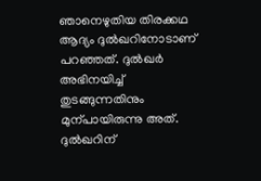ഞാനെഴുതിയ തിരക്കഥ ആദ്യം ദുല്‍ഖറിനോടാണ് പറഞ്ഞത്. ദുല്‍ഖര്‍ അഭിനയിച്ച്‌ തുടങ്ങുന്നതിനും മുന്പായിരുന്നു അത്. ദുല്‍ഖറിന്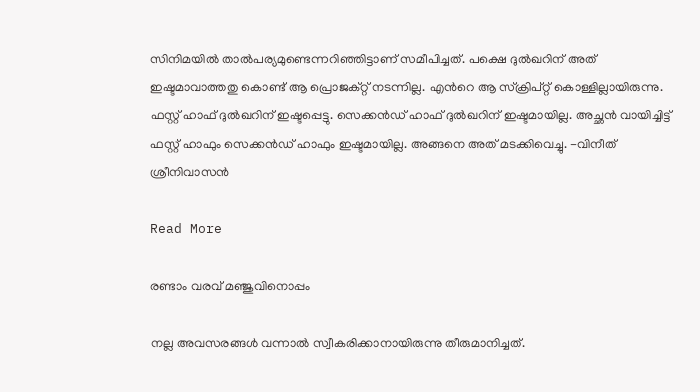സിനിമയില്‍ താല്‍പര്യമുണ്ടെന്നറിഞ്ഞിട്ടാണ് സമീപിച്ചത്. പക്ഷെ ദുല്‍ഖറിന് അത് ഇഷ്ടമാവാത്തതു കൊണ്ട് ആ പ്രൊജക്റ്റ് നടന്നില്ല. എന്‍റെ ആ സ്‌ക്രിപ്റ്റ് കൊള്ളില്ലായിരുന്നു. ഫസ്റ്റ് ഹാഫ് ദുല്‍ഖറിന് ഇഷ്ടപ്പെട്ടു. സെക്കന്‍ഡ് ഹാഫ് ദുല്‍ഖറിന് ഇഷ്ടമായില്ല. അച്ഛന്‍ വായിച്ചിട്ട് ഫസ്റ്റ് ഹാഫും സെക്കന്‍ഡ് ഹാഫും ഇഷ്ടമായില്ല. അങ്ങനെ അത് മടക്കിവെച്ചു. -വിനീത് ശ്രീനിവാസൻ

Read More

രണ്ടാം വരവ് മഞ്ജുവിനൊപ്പം

നല്ല അവസരങ്ങള്‍ വന്നാല്‍ സ്വീകരിക്കാനായിരുന്നു തീരുമാനിച്ചത്.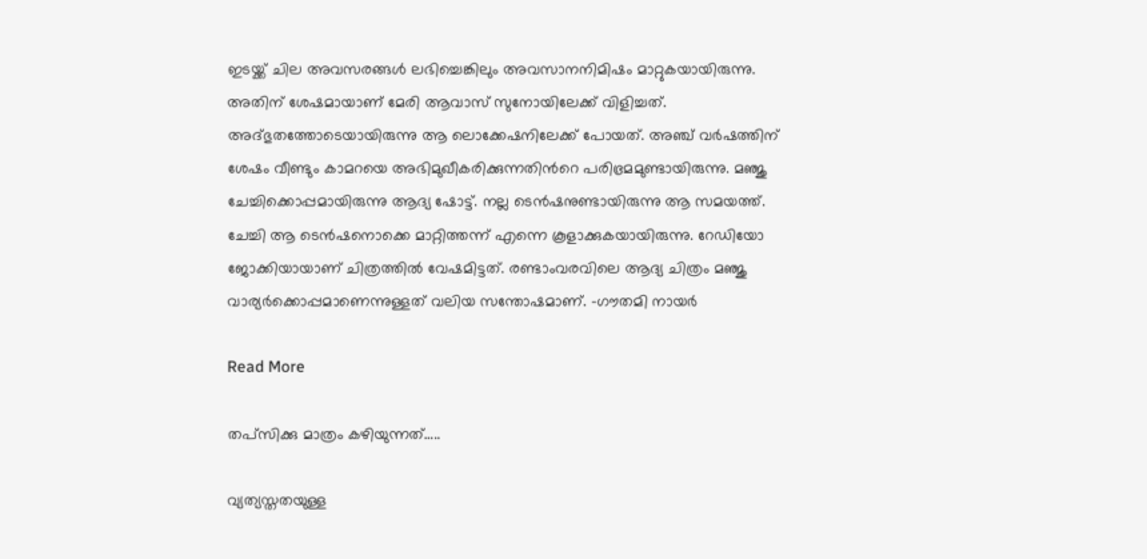ഇടയ്ക്ക് ചില അവസരങ്ങള്‍ ലഭിച്ചെങ്കിലും അവസാനനിമിഷം മാറ്റുകയായിരുന്നു. അതിന് ശേഷമായാണ് മേരി ആവാസ് സുനോയിലേക്ക് വിളിച്ചത്. അദ്ഭുതത്തോടെയായിരുന്നു ആ ലൊക്കേഷനിലേക്ക് പോയത്. അഞ്ച് വര്‍ഷത്തിന് ശേഷം വീണ്ടും കാമറയെ അഭിമുഖീകരിക്കുന്നതിന്‍റെ പരിഭ്രമമുണ്ടായിരുന്നു. മഞ്ജു ചേച്ചിക്കൊപ്പമായിരുന്നു ആദ്യ ഷോട്ട്. നല്ല ടെന്‍ഷനുണ്ടായിരുന്നു ആ സമയത്ത്. ചേച്ചി ആ ടെന്‍ഷനൊക്കെ മാറ്റിത്തന്ന് എന്നെ കൂളാക്കുകയായിരുന്നു. റേഡിയോ ജോക്കിയായാണ് ചിത്രത്തില്‍ വേഷമിട്ടത്. രണ്ടാംവരവിലെ ആദ്യ ചിത്രം മഞ്ജു വാര്യര്‍ക്കൊപ്പമാണെന്നുള്ളത് വലിയ സന്തോഷമാണ്. -ഗൗതമി നായർ

Read More

തപ്സിക്കു മാത്രം കഴിയുന്നത്…..

വ്യത്യസ്തതയുള്ള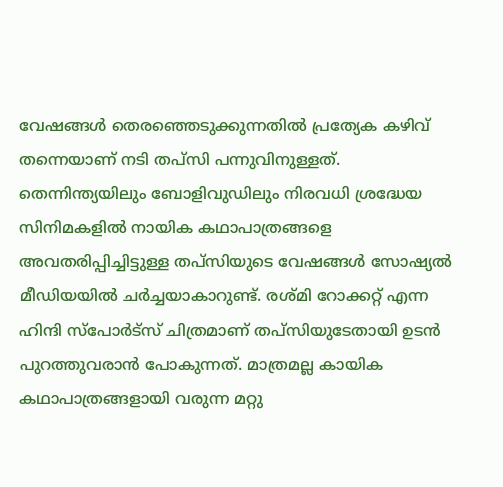വേഷങ്ങൾ തെരഞ്ഞെടുക്കുന്നതിൽ പ്രത്യേക കഴിവ് തന്നെയാണ് നടി തപ്സി പന്നുവിനുള്ളത്. തെന്നിന്ത്യയിലും ബോളിവുഡിലും നിരവധി ശ്രദ്ധേയ സിനിമകളിൽ നായിക കഥാപാത്രങ്ങളെ അവതരിപ്പിച്ചിട്ടുള്ള തപ്സിയുടെ വേഷങ്ങൾ സോഷ്യൽ മീഡിയയിൽ ചർച്ചയാകാറുണ്ട്. രശ്മി റോക്കറ്റ് എന്ന ഹിന്ദി സ്പോർട്സ് ചിത്രമാണ് തപ്സിയുടേതായി ഉടൻ പുറത്തുവരാൻ പോകുന്നത്. മാത്രമല്ല കായിക കഥാപാത്രങ്ങളായി വരുന്ന മറ്റു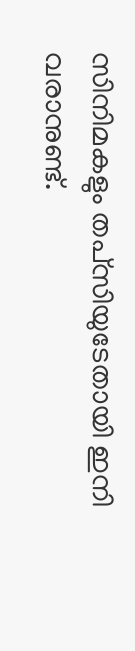സിനിമകളും തപ്‌സിയുടേതായി ഇനി വരാനുണ്ട്.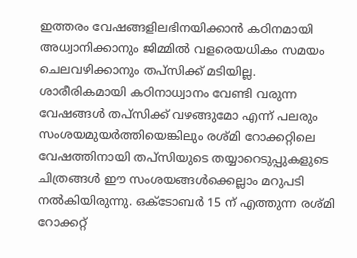ഇത്തരം വേഷങ്ങളിലഭിനയിക്കാൻ കഠിനമായി അധ്വാനിക്കാനും ജിമ്മിൽ വളരെയധികം സമയം ചെലവഴിക്കാനും തപ്സിക്ക് മടിയില്ല. ശാരീരികമായി കഠിനാധ്വാനം വേണ്ടി വരുന്ന വേഷങ്ങൾ തപ്സിക്ക് വഴങ്ങുമോ എന്ന് പലരും സംശയമുയർത്തിയെങ്കിലും രശ്മി റോക്കറ്റിലെ വേഷത്തിനായി തപ്സിയുടെ തയ്യാറെടുപ്പുകളുടെ ചിത്രങ്ങൾ ഈ സംശയങ്ങൾക്കെല്ലാം മറുപടി നൽകിയിരുന്നു. ഒക്ടോബര്‍ 15 ന് എത്തുന്ന രശ്മി റോക്കറ്റ്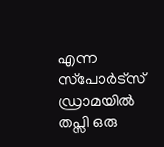എന്ന സ്‌പോര്‍ട്‌സ് ഡ്രാമയില്‍ തപ്സി ഒരു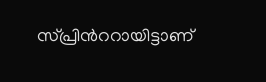സ്പ്രിന്‍ററായിട്ടാണ്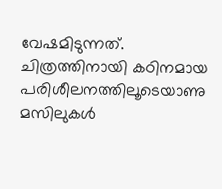വേഷമിടുന്നത്. ചിത്രത്തിനായി കഠിനമായ പരിശീലനത്തിലൂടെയാണു മസിലുകൾ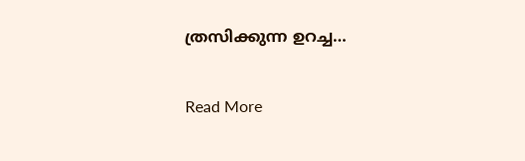ത്രസിക്കുന്ന ഉറച്ച…

Read More